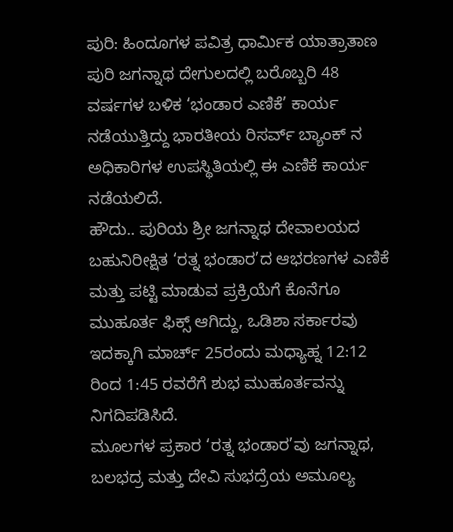ಪುರಿ: ಹಿಂದೂಗಳ ಪವಿತ್ರ ಧಾರ್ಮಿಕ ಯಾತ್ರಾತಾಣ ಪುರಿ ಜಗನ್ನಾಥ ದೇಗುಲದಲ್ಲಿ ಬರೊಬ್ಬರಿ 48 ವರ್ಷಗಳ ಬಳಿಕ ‘ಭಂಡಾರ ಎಣಿಕೆ’ ಕಾರ್ಯ ನಡೆಯುತ್ತಿದ್ದು ಭಾರತೀಯ ರಿಸರ್ವ್ ಬ್ಯಾಂಕ್ ನ ಅಧಿಕಾರಿಗಳ ಉಪಸ್ಥಿತಿಯಲ್ಲಿ ಈ ಎಣಿಕೆ ಕಾರ್ಯ ನಡೆಯಲಿದೆ.
ಹೌದು.. ಪುರಿಯ ಶ್ರೀ ಜಗನ್ನಾಥ ದೇವಾಲಯದ ಬಹುನಿರೀಕ್ಷಿತ ‘ರತ್ನ ಭಂಡಾರ’ದ ಆಭರಣಗಳ ಎಣಿಕೆ ಮತ್ತು ಪಟ್ಟಿ ಮಾಡುವ ಪ್ರಕ್ರಿಯೆಗೆ ಕೊನೆಗೂ ಮುಹೂರ್ತ ಫಿಕ್ಸ್ ಆಗಿದ್ದು, ಒಡಿಶಾ ಸರ್ಕಾರವು ಇದಕ್ಕಾಗಿ ಮಾರ್ಚ್ 25ರಂದು ಮಧ್ಯಾಹ್ನ 12:12 ರಿಂದ 1:45 ರವರೆಗೆ ಶುಭ ಮುಹೂರ್ತವನ್ನು ನಿಗದಿಪಡಿಸಿದೆ.
ಮೂಲಗಳ ಪ್ರಕಾರ ‘ರತ್ನ ಭಂಡಾರ’ವು ಜಗನ್ನಾಥ, ಬಲಭದ್ರ ಮತ್ತು ದೇವಿ ಸುಭದ್ರೆಯ ಅಮೂಲ್ಯ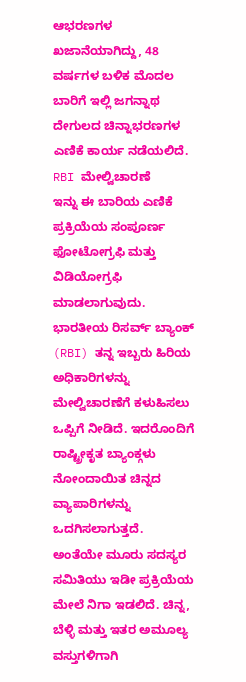ಆಭರಣಗಳ ಖಜಾನೆಯಾಗಿದ್ದು, 48 ವರ್ಷಗಳ ಬಳಿಕ ಮೊದಲ ಬಾರಿಗೆ ಇಲ್ಲಿ ಜಗನ್ನಾಥ ದೇಗುಲದ ಚಿನ್ನಾಭರಣಗಳ ಎಣಿಕೆ ಕಾರ್ಯ ನಡೆಯಲಿದೆ.
RBI ಮೇಲ್ವಿಚಾರಣೆ
ಇನ್ನು ಈ ಬಾರಿಯ ಎಣಿಕೆ ಪ್ರಕ್ರಿಯೆಯ ಸಂಪೂರ್ಣ ಫೋಟೋಗ್ರಫಿ ಮತ್ತು ವಿಡಿಯೋಗ್ರಫಿ ಮಾಡಲಾಗುವುದು. ಭಾರತೀಯ ರಿಸರ್ವ್ ಬ್ಯಾಂಕ್ (RBI) ತನ್ನ ಇಬ್ಬರು ಹಿರಿಯ ಅಧಿಕಾರಿಗಳನ್ನು ಮೇಲ್ವಿಚಾರಣೆಗೆ ಕಳುಹಿಸಲು ಒಪ್ಪಿಗೆ ನೀಡಿದೆ. ಇದರೊಂದಿಗೆ ರಾಷ್ಟ್ರೀಕೃತ ಬ್ಯಾಂಕ್ಗಳು ನೋಂದಾಯಿತ ಚಿನ್ನದ ವ್ಯಾಪಾರಿಗಳನ್ನು ಒದಗಿಸಲಾಗುತ್ತದೆ.
ಅಂತೆಯೇ ಮೂರು ಸದಸ್ಯರ ಸಮಿತಿಯು ಇಡೀ ಪ್ರಕ್ರಿಯೆಯ ಮೇಲೆ ನಿಗಾ ಇಡಲಿದೆ. ಚಿನ್ನ, ಬೆಳ್ಳಿ ಮತ್ತು ಇತರ ಅಮೂಲ್ಯ ವಸ್ತುಗಳಿಗಾಗಿ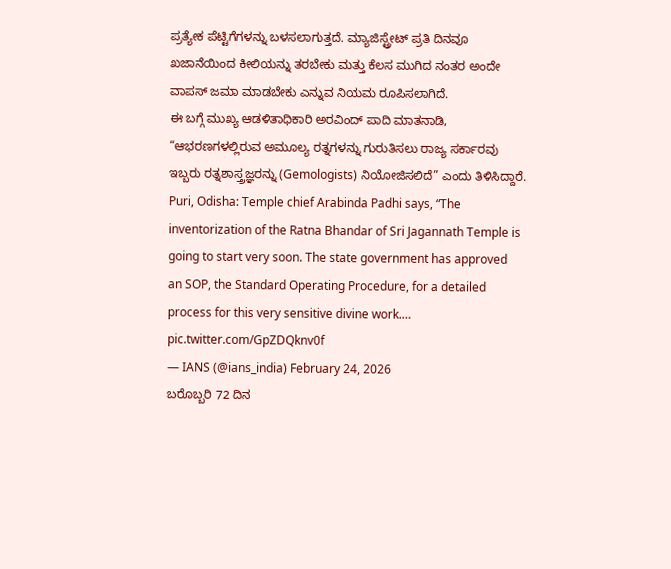ಪ್ರತ್ಯೇಕ ಪೆಟ್ಟಿಗೆಗಳನ್ನು ಬಳಸಲಾಗುತ್ತದೆ. ಮ್ಯಾಜಿಸ್ಟ್ರೇಟ್ ಪ್ರತಿ ದಿನವೂ ಖಜಾನೆಯಿಂದ ಕೀಲಿಯನ್ನು ತರಬೇಕು ಮತ್ತು ಕೆಲಸ ಮುಗಿದ ನಂತರ ಅಂದೇ ವಾಪಸ್ ಜಮಾ ಮಾಡಬೇಕು ಎನ್ನುವ ನಿಯಮ ರೂಪಿಸಲಾಗಿದೆ.
ಈ ಬಗ್ಗೆ ಮುಖ್ಯ ಆಡಳಿತಾಧಿಕಾರಿ ಅರವಿಂದ್ ಪಾದಿ ಮಾತನಾಡಿ, “ಆಭರಣಗಳಲ್ಲಿರುವ ಅಮೂಲ್ಯ ರತ್ನಗಳನ್ನು ಗುರುತಿಸಲು ರಾಜ್ಯ ಸರ್ಕಾರವು ಇಬ್ಬರು ರತ್ನಶಾಸ್ತ್ರಜ್ಞರನ್ನು (Gemologists) ನಿಯೋಜಿಸಲಿದೆ” ಎಂದು ತಿಳಿಸಿದ್ದಾರೆ.
Puri, Odisha: Temple chief Arabinda Padhi says, “The inventorization of the Ratna Bhandar of Sri Jagannath Temple is going to start very soon. The state government has approved an SOP, the Standard Operating Procedure, for a detailed process for this very sensitive divine work.… pic.twitter.com/GpZDQknv0f
— IANS (@ians_india) February 24, 2026
ಬರೊಬ್ಬರಿ 72 ದಿನ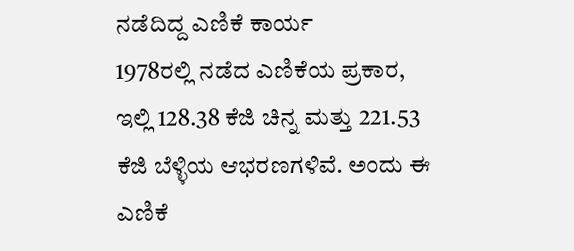ನಡೆದಿದ್ದ ಎಣಿಕೆ ಕಾರ್ಯ
1978ರಲ್ಲಿ ನಡೆದ ಎಣಿಕೆಯ ಪ್ರಕಾರ, ಇಲ್ಲಿ 128.38 ಕೆಜಿ ಚಿನ್ನ ಮತ್ತು 221.53 ಕೆಜಿ ಬೆಳ್ಳಿಯ ಆಭರಣಗಳಿವೆ. ಅಂದು ಈ ಎಣಿಕೆ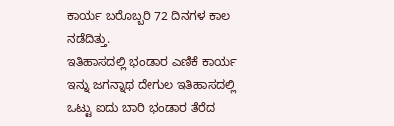ಕಾರ್ಯ ಬರೊಬ್ಬರಿ 72 ದಿನಗಳ ಕಾಲ ನಡೆದಿತ್ತು.
ಇತಿಹಾಸದಲ್ಲಿ ಭಂಡಾರ ಎಣಿಕೆ ಕಾರ್ಯ
ಇನ್ನು ಜಗನ್ನಾಥ ದೇಗುಲ ಇತಿಹಾಸದಲ್ಲಿ ಒಟ್ಟು ಐದು ಬಾರಿ ಭಂಡಾರ ತೆರೆದ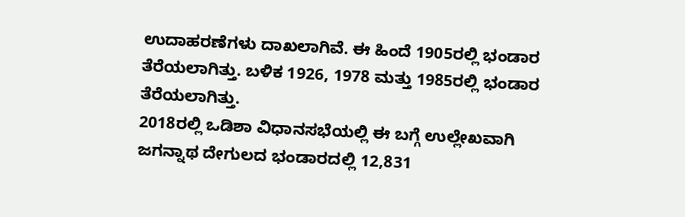ಉದಾಹರಣೆಗಳು ದಾಖಲಾಗಿವೆ. ಈ ಹಿಂದೆ 1905ರಲ್ಲಿ ಭಂಡಾರ ತೆರೆಯಲಾಗಿತ್ತು. ಬಳಿಕ 1926, 1978 ಮತ್ತು 1985ರಲ್ಲಿ ಭಂಡಾರ ತೆರೆಯಲಾಗಿತ್ತು.
2018ರಲ್ಲಿ ಒಡಿಶಾ ವಿಧಾನಸಭೆಯಲ್ಲಿ ಈ ಬಗ್ಗೆ ಉಲ್ಲೇಖವಾಗಿ ಜಗನ್ನಾಥ ದೇಗುಲದ ಭಂಡಾರದಲ್ಲಿ 12,831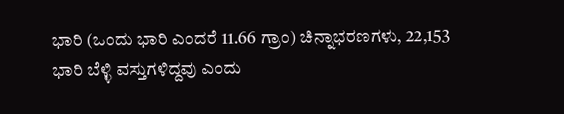ಭಾರಿ (ಒಂದು ಭಾರಿ ಎಂದರೆ 11.66 ಗ್ರಾಂ) ಚಿನ್ನಾಭರಣಗಳು, 22,153 ಭಾರಿ ಬೆಳ್ಳಿ ವಸ್ತುಗಳಿದ್ದವು ಎಂದು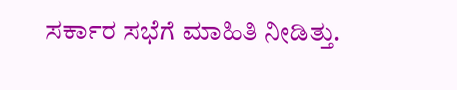ಸರ್ಕಾರ ಸಭೆಗೆ ಮಾಹಿತಿ ನೀಡಿತ್ತು.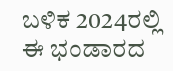ಬಳಿಕ 2024ರಲ್ಲಿ ಈ ಭಂಡಾರದ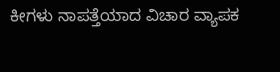ಕೀಗಳು ನಾಪತ್ತೆಯಾದ ವಿಚಾರ ವ್ಯಾಪಕ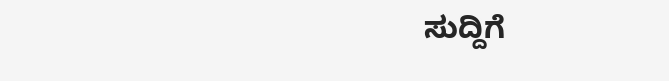ಸುದ್ದಿಗೆ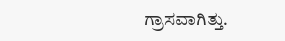ಗ್ರಾಸವಾಗಿತ್ತು.